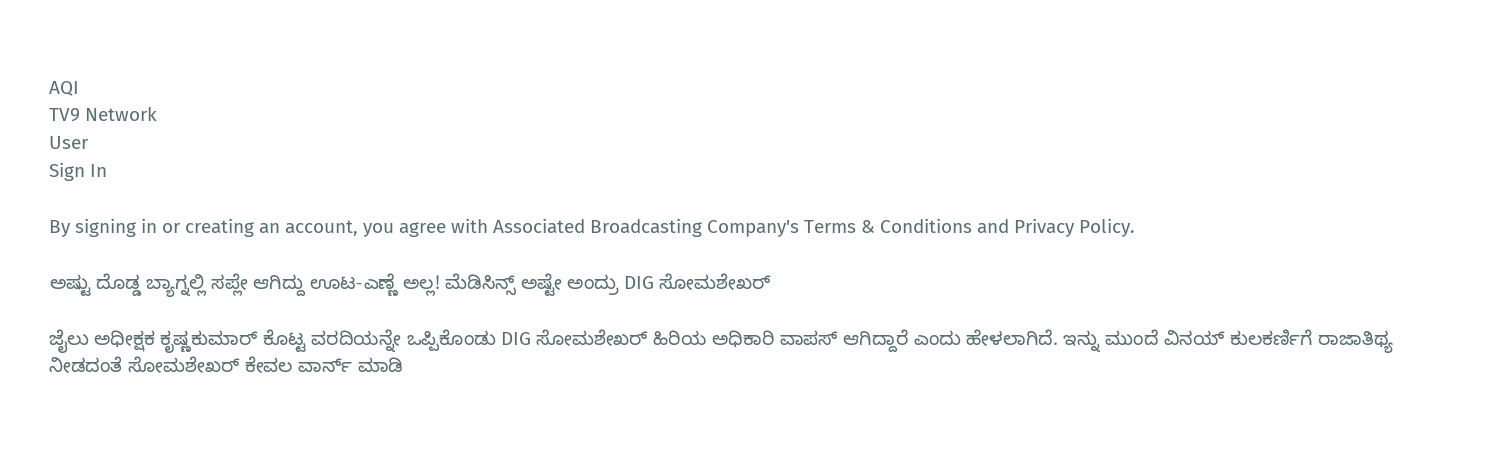AQI
TV9 Network
User
Sign In

By signing in or creating an account, you agree with Associated Broadcasting Company's Terms & Conditions and Privacy Policy.

ಅಷ್ಟು ದೊಡ್ಡ ಬ್ಯಾಗ್ನಲ್ಲಿ ಸಪ್ಲೇ ಆಗಿದ್ದು ಊಟ-ಎಣ್ಣೆ ಅಲ್ಲ! ಮೆಡಿಸಿನ್ಸ್ ಅಷ್ಟೇ ಅಂದ್ರು DIG ಸೋಮಶೇಖರ್

ಜೈಲು ಅಧೀಕ್ಷಕ ಕೃಷ್ಣಕುಮಾರ್ ಕೊಟ್ಟ ವರದಿಯನ್ನೇ ಒಪ್ಪಿಕೊಂಡು DIG ಸೋಮಶೇಖರ್ ಹಿರಿಯ ಅಧಿಕಾರಿ ವಾಪಸ್ ಆಗಿದ್ದಾರೆ ಎಂದು ಹೇಳಲಾಗಿದೆ. ಇನ್ನು ಮುಂದೆ ವಿನಯ್ ಕುಲಕರ್ಣಿಗೆ ರಾಜಾತಿಥ್ಯ ನೀಡದಂತೆ ಸೋಮಶೇಖರ್ ಕೇವಲ ವಾರ್ನ್ ಮಾಡಿ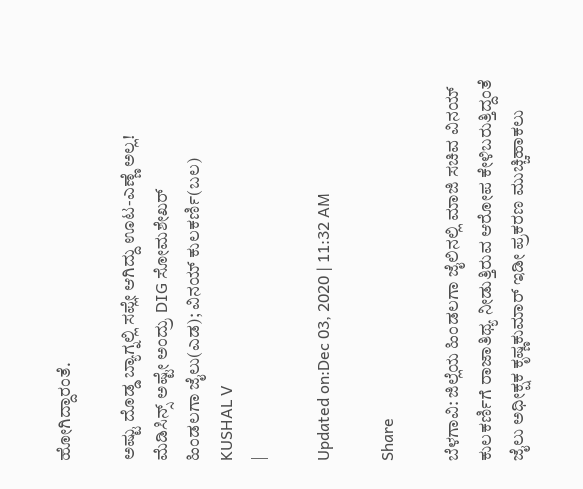ಹೋಗಿದ್ದಾರಂತೆ.

ಅಷ್ಟು ದೊಡ್ಡ ಬ್ಯಾಗ್ನಲ್ಲಿ ಸಪ್ಲೇ ಆಗಿದ್ದು ಊಟ-ಎಣ್ಣೆ ಅಲ್ಲ! ಮೆಡಿಸಿನ್ಸ್ ಅಷ್ಟೇ ಅಂದ್ರು DIG ಸೋಮಶೇಖರ್
ಹಿಂಡಲಗಾ ಜೈಲು(ಎಡ); ವಿನಯ್ ಕುಲಕರ್ಣಿ(ಬಲ)
KUSHAL V
|

Updated on:Dec 03, 2020 | 11:32 AM

Share

ಬೆಳಗಾವಿ: ಜಿಲ್ಲೆಯ ಹಿಂಡಲಗಾ ಜೈಲಿನಲ್ಲಿ ಮಾಜಿ ಸಚಿವ ವಿನಯ್ ಕುಲಕರ್ಣಿಗೆ ರಾಜಾತಿಥ್ಯ ನೀಡುತ್ತಿರುವ ಆರೋಪ ಕೇಳಿಬರುತ್ತಿದ್ದಂತೆ ಜೈಲು ಅಧೀಕ್ಷಕ ಕೃಷ್ಣಕುಮಾರ್ ಇಡೀ ಪ್ರಕರಣ ಮುಚ್ಚಿಹಾಕಲು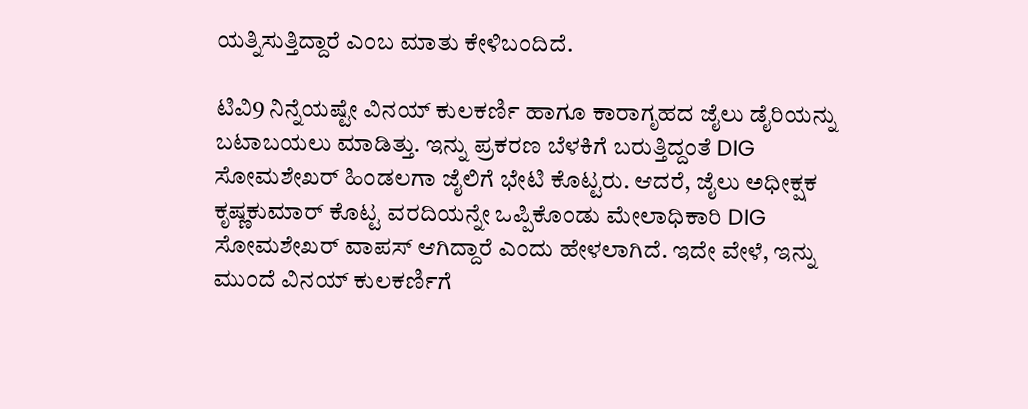ಯತ್ನಿಸುತ್ತಿದ್ದಾರೆ ಎಂಬ ಮಾತು ಕೇಳಿಬಂದಿದೆ.

ಟಿವಿ9 ನಿನ್ನೆಯಷ್ಟೇ ವಿನಯ್ ಕುಲಕರ್ಣಿ ಹಾಗೂ ಕಾರಾಗೃಹದ ಜೈಲು ಡೈರಿಯನ್ನು ಬಟಾಬಯಲು ಮಾಡಿತ್ತು. ಇನ್ನು ಪ್ರಕರಣ ಬೆಳಕಿಗೆ ಬರುತ್ತಿದ್ದಂತೆ DIG ಸೋಮಶೇಖರ್ ಹಿಂಡಲಗಾ ಜೈಲಿಗೆ ಭೇಟಿ ಕೊಟ್ಟರು. ಆದರೆ, ಜೈಲು ಅಧೀಕ್ಷಕ ಕೃಷ್ಣಕುಮಾರ್ ಕೊಟ್ಟ ವರದಿಯನ್ನೇ ಒಪ್ಪಿಕೊಂಡು ಮೇಲಾಧಿಕಾರಿ DIG ಸೋಮಶೇಖರ್ ವಾಪಸ್ ಆಗಿದ್ದಾರೆ ಎಂದು ಹೇಳಲಾಗಿದೆ. ಇದೇ ವೇಳೆ, ಇನ್ನು ಮುಂದೆ ವಿನಯ್ ಕುಲಕರ್ಣಿಗೆ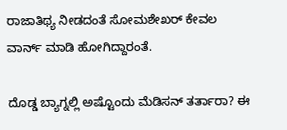ರಾಜಾತಿಥ್ಯ ನೀಡದಂತೆ ಸೋಮಶೇಖರ್ ಕೇವಲ ವಾರ್ನ್ ಮಾಡಿ ಹೋಗಿದ್ದಾರಂತೆ.

ದೊಡ್ಡ ಬ್ಯಾಗ್ನಲ್ಲಿ ಅಷ್ಟೊಂದು ಮೆಡಿಸನ್ ತರ್ತಾರಾ? ಈ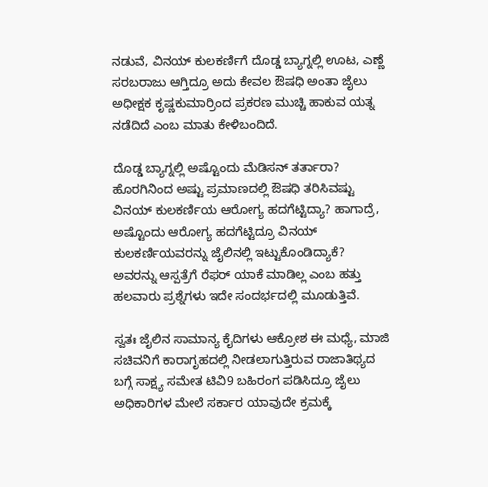ನಡುವೆ, ವಿನಯ್ ಕುಲಕರ್ಣಿಗೆ ದೊಡ್ಡ ಬ್ಯಾಗ್ನಲ್ಲಿ ಊಟ, ಎಣ್ಣೆ ಸರಬರಾಜು ಆಗ್ತಿದ್ರೂ ಅದು ಕೇವಲ ಔಷಧಿ ಅಂತಾ ಜೈಲು ಅಧೀಕ್ಷಕ ಕೃಷ್ಣಕುಮಾರ್ರಿಂದ ಪ್ರಕರಣ ಮುಚ್ಚಿ ಹಾಕುವ ಯತ್ನ ನಡೆದಿದೆ ಎಂಬ ಮಾತು ಕೇಳಿಬಂದಿದೆ.

ದೊಡ್ಡ ಬ್ಯಾಗ್ನಲ್ಲಿ ಅಷ್ಟೊಂದು ಮೆಡಿಸನ್ ತರ್ತಾರಾ? ಹೊರಗಿನಿಂದ ಅಷ್ಟು ಪ್ರಮಾಣದಲ್ಲಿ ಔಷಧಿ ತರಿಸಿವಷ್ಟು ವಿನಯ್ ಕುಲಕರ್ಣಿಯ ಆರೋಗ್ಯ ಹದಗೆಟ್ಟಿದ್ಯಾ? ಹಾಗಾದ್ರೆ, ಅಷ್ಟೊಂದು ಆರೋಗ್ಯ ಹದಗೆಟ್ಟಿದ್ರೂ ವಿನಯ್ ಕುಲಕರ್ಣಿಯವರನ್ನು ಜೈಲಿನಲ್ಲಿ ಇಟ್ಟುಕೊಂಡಿದ್ಯಾಕೆ? ಅವರನ್ನು ಆಸ್ಪತ್ರೆಗೆ ರೆಫರ್ ಯಾಕೆ ಮಾಡಿಲ್ಲ ಎಂಬ ಹತ್ತು ಹಲವಾರು ಪ್ರಶ್ನೆಗಳು ಇದೇ ಸಂದರ್ಭದಲ್ಲಿ ಮೂಡುತ್ತಿವೆ.

ಸ್ವತಃ ಜೈಲಿನ ಸಾಮಾನ್ಯ ಕೈದಿಗಳು ಆಕ್ರೋಶ ಈ ಮಧ್ಯೆ, ಮಾಜಿ ಸಚಿವನಿಗೆ ಕಾರಾಗೃಹದಲ್ಲಿ ನೀಡಲಾಗುತ್ತಿರುವ ರಾಜಾತಿಥ್ಯದ ಬಗ್ಗೆ ಸಾಕ್ಷ್ಯ ಸಮೇತ ಟಿವಿ9 ಬಹಿರಂಗ ಪಡಿಸಿದ್ರೂ ಜೈಲು ಅಧಿಕಾರಿಗಳ ಮೇಲೆ ಸರ್ಕಾರ ಯಾವುದೇ ಕ್ರಮಕ್ಕೆ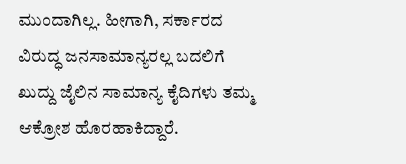ಮುಂದಾಗಿಲ್ಲ. ಹೀಗಾಗಿ, ಸರ್ಕಾರದ ವಿರುದ್ಧ ಜನಸಾಮಾನ್ಯರಲ್ಲ ಬದಲಿಗೆ ಖುದ್ದು ಜೈಲಿನ ಸಾಮಾನ್ಯ ಕೈದಿಗಳು ತಮ್ಮ ಆಕ್ರೋಶ ಹೊರಹಾಕಿದ್ದಾರೆ.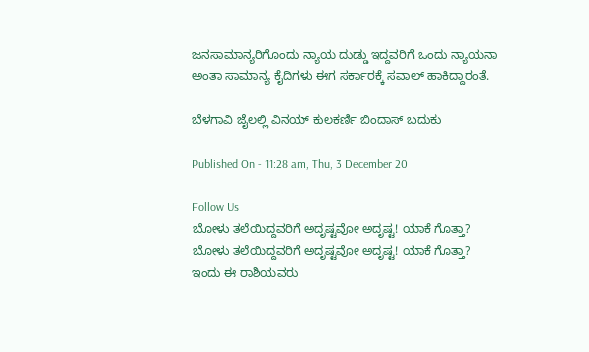ಜನಸಾಮಾನ್ಯರಿಗೊಂದು ನ್ಯಾಯ ದುಡ್ಡು ಇದ್ದವರಿಗೆ ಒಂದು ನ್ಯಾಯನಾ ಅಂತಾ ಸಾಮಾನ್ಯ ಕೈದಿಗಳು ಈಗ ಸರ್ಕಾರಕ್ಕೆ ಸವಾಲ್ ಹಾಕಿದ್ದಾರಂತೆ.

ಬೆಳಗಾವಿ ಜೈಲಲ್ಲಿ ವಿನಯ್ ಕುಲಕರ್ಣಿ ಬಿಂದಾಸ್ ಬದುಕು

Published On - 11:28 am, Thu, 3 December 20

Follow Us
ಬೋಳು ತಲೆಯಿದ್ದವರಿಗೆ ಅದೃಷ್ಟವೋ ಅದೃಷ್ಟ! ಯಾಕೆ ಗೊತ್ತಾ?
ಬೋಳು ತಲೆಯಿದ್ದವರಿಗೆ ಅದೃಷ್ಟವೋ ಅದೃಷ್ಟ! ಯಾಕೆ ಗೊತ್ತಾ?
ಇಂದು ಈ ರಾಶಿಯವರು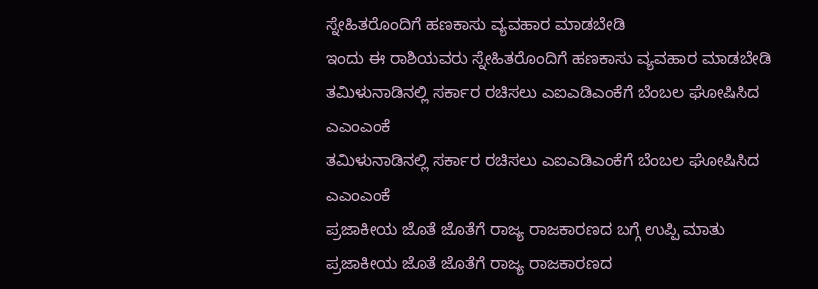ಸ್ನೇಹಿತರೊಂದಿಗೆ ಹಣಕಾಸು ವ್ಯವಹಾರ ಮಾಡಬೇಡಿ
ಇಂದು ಈ ರಾಶಿಯವರು ಸ್ನೇಹಿತರೊಂದಿಗೆ ಹಣಕಾಸು ವ್ಯವಹಾರ ಮಾಡಬೇಡಿ
ತಮಿಳುನಾಡಿನಲ್ಲಿ ಸರ್ಕಾರ ರಚಿಸಲು ಎಐಎಡಿಎಂಕೆಗೆ ಬೆಂಬಲ ಘೋಷಿಸಿದ ಎಎಂಎಂಕೆ
ತಮಿಳುನಾಡಿನಲ್ಲಿ ಸರ್ಕಾರ ರಚಿಸಲು ಎಐಎಡಿಎಂಕೆಗೆ ಬೆಂಬಲ ಘೋಷಿಸಿದ ಎಎಂಎಂಕೆ
ಪ್ರಜಾಕೀಯ ಜೊತೆ ಜೊತೆಗೆ ರಾಜ್ಯ ರಾಜಕಾರಣದ ಬಗ್ಗೆ ಉಪ್ಪಿ ಮಾತು
ಪ್ರಜಾಕೀಯ ಜೊತೆ ಜೊತೆಗೆ ರಾಜ್ಯ ರಾಜಕಾರಣದ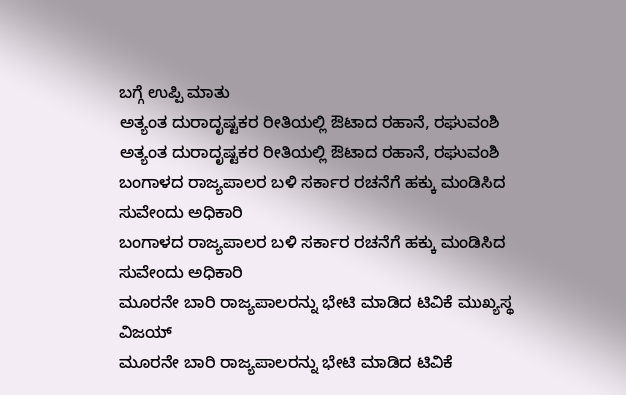ಬಗ್ಗೆ ಉಪ್ಪಿ ಮಾತು
ಅತ್ಯಂತ ದುರಾದೃಷ್ಟಕರ ರೀತಿಯಲ್ಲಿ ಔಟಾದ ರಹಾನೆ, ರಘುವಂಶಿ
ಅತ್ಯಂತ ದುರಾದೃಷ್ಟಕರ ರೀತಿಯಲ್ಲಿ ಔಟಾದ ರಹಾನೆ, ರಘುವಂಶಿ
ಬಂಗಾಳದ ರಾಜ್ಯಪಾಲರ ಬಳಿ ಸರ್ಕಾರ ರಚನೆಗೆ ಹಕ್ಕು ಮಂಡಿಸಿದ ಸುವೇಂದು ಅಧಿಕಾರಿ
ಬಂಗಾಳದ ರಾಜ್ಯಪಾಲರ ಬಳಿ ಸರ್ಕಾರ ರಚನೆಗೆ ಹಕ್ಕು ಮಂಡಿಸಿದ ಸುವೇಂದು ಅಧಿಕಾರಿ
ಮೂರನೇ ಬಾರಿ ರಾಜ್ಯಪಾಲರನ್ನು ಭೇಟಿ ಮಾಡಿದ ಟಿವಿಕೆ ಮುಖ್ಯಸ್ಥ ವಿಜಯ್
ಮೂರನೇ ಬಾರಿ ರಾಜ್ಯಪಾಲರನ್ನು ಭೇಟಿ ಮಾಡಿದ ಟಿವಿಕೆ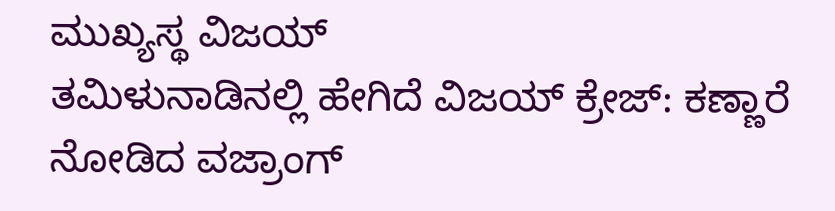ಮುಖ್ಯಸ್ಥ ವಿಜಯ್
ತಮಿಳುನಾಡಿನಲ್ಲಿ ಹೇಗಿದೆ ವಿಜಯ್ ಕ್ರೇಜ್: ಕಣ್ಣಾರೆ ನೋಡಿದ ವಜ್ರಾಂಗ್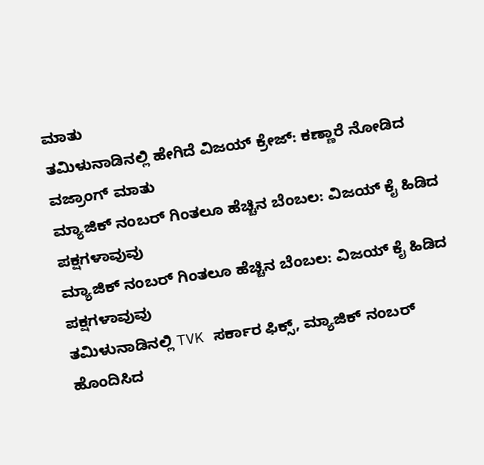ಮಾತು
ತಮಿಳುನಾಡಿನಲ್ಲಿ ಹೇಗಿದೆ ವಿಜಯ್ ಕ್ರೇಜ್: ಕಣ್ಣಾರೆ ನೋಡಿದ ವಜ್ರಾಂಗ್ ಮಾತು
ಮ್ಯಾಜಿಕ್ ನಂಬರ್ ಗಿಂತಲೂ ಹೆಚ್ಚಿನ ಬೆಂಬಲ: ವಿಜಯ್ ಕೈ ಹಿಡಿದ ಪಕ್ಷಗಳಾವುವು
ಮ್ಯಾಜಿಕ್ ನಂಬರ್ ಗಿಂತಲೂ ಹೆಚ್ಚಿನ ಬೆಂಬಲ: ವಿಜಯ್ ಕೈ ಹಿಡಿದ ಪಕ್ಷಗಳಾವುವು
ತಮಿಳುನಾಡಿನಲ್ಲಿ TVK ಸರ್ಕಾರ ಫಿಕ್ಸ್‌, ಮ್ಯಾಜಿಕ್ ನಂಬರ್ ಹೊಂದಿಸಿದ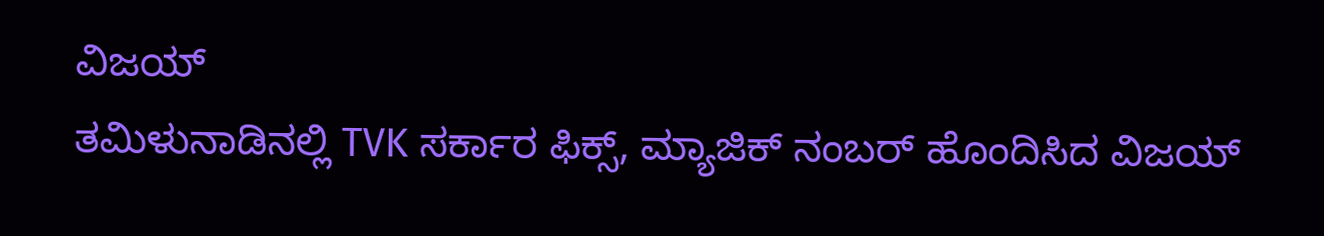ವಿಜಯ್
ತಮಿಳುನಾಡಿನಲ್ಲಿ TVK ಸರ್ಕಾರ ಫಿಕ್ಸ್‌, ಮ್ಯಾಜಿಕ್ ನಂಬರ್ ಹೊಂದಿಸಿದ ವಿಜಯ್